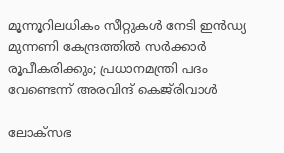മൂന്നൂറിലധികം സീറ്റുകള്‍ നേടി ഇന്‍ഡ്യ മുന്നണി കേന്ദ്രത്തില്‍ സര്‍ക്കാര്‍ രൂപീകരിക്കും; പ്രധാനമന്ത്രി പദം വേണ്ടെന്ന് അരവിന്ദ് കെജ്‌രിവാൾ

ലോക്‌സഭ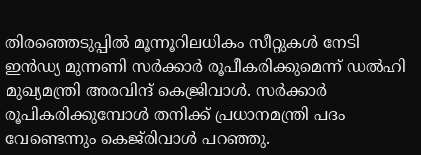തിരഞ്ഞെടുപ്പില്‍ മൂന്നൂറിലധികം സീറ്റുകള്‍ നേടി ഇന്‍ഡ്യ മുന്നണി സര്‍ക്കാര്‍ രൂപീകരിക്കുമെന്ന് ഡല്‍ഹി മുഖ്യമന്ത്രി അരവിന്ദ് കെജ്രിവാള്‍. സര്‍ക്കാര്‍ രൂപികരിക്കുമ്പോള്‍ തനിക്ക് പ്രധാനമന്ത്രി പദം വേണ്ടെന്നും കെജ്‌രിവാൾ പറഞ്ഞു.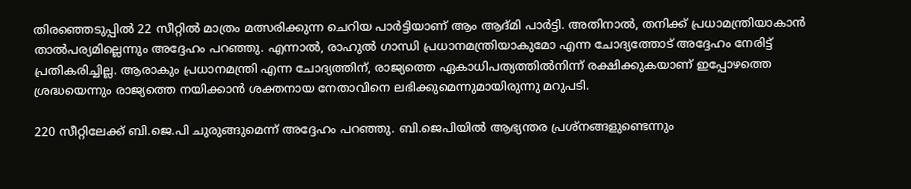തിരഞ്ഞെടുപ്പില്‍ 22 സീറ്റില്‍ മാത്രം മത്സരിക്കുന്ന ചെറിയ പാര്‍ട്ടിയാണ് ആം ആദ്മി പാര്‍ട്ടി. അതിനാല്‍, തനിക്ക് പ്രധാമന്ത്രിയാകാന്‍ താല്‍പര്യമില്ലെന്നും അദ്ദേഹം പറഞ്ഞു. എന്നാല്‍, രാഹുല്‍ ഗാന്ധി പ്രധാനമന്ത്രിയാകുമോ എന്ന ചോദ്യത്തോട് അദ്ദേഹം നേരിട്ട് പ്രതികരിച്ചില്ല. ആരാകും പ്രധാനമന്ത്രി എന്ന ചോദ്യത്തിന്, രാജ്യത്തെ ഏകാധിപത്യത്തില്‍നിന്ന് രക്ഷിക്കുകയാണ് ഇപ്പോഴത്തെ ശ്രദ്ധയെന്നും രാജ്യത്തെ നയിക്കാന്‍ ശക്തനായ നേതാവിനെ ലഭിക്കുമെന്നുമായിരുന്നു മറുപടി.

220 സീറ്റിലേക്ക് ബി.ജെ.പി ചുരുങ്ങുമെന്ന് അദ്ദേഹം പറഞ്ഞു. ബി.ജെപിയില്‍ ആഭ്യന്തര പ്രശ്‌നങ്ങളുണ്ടെന്നും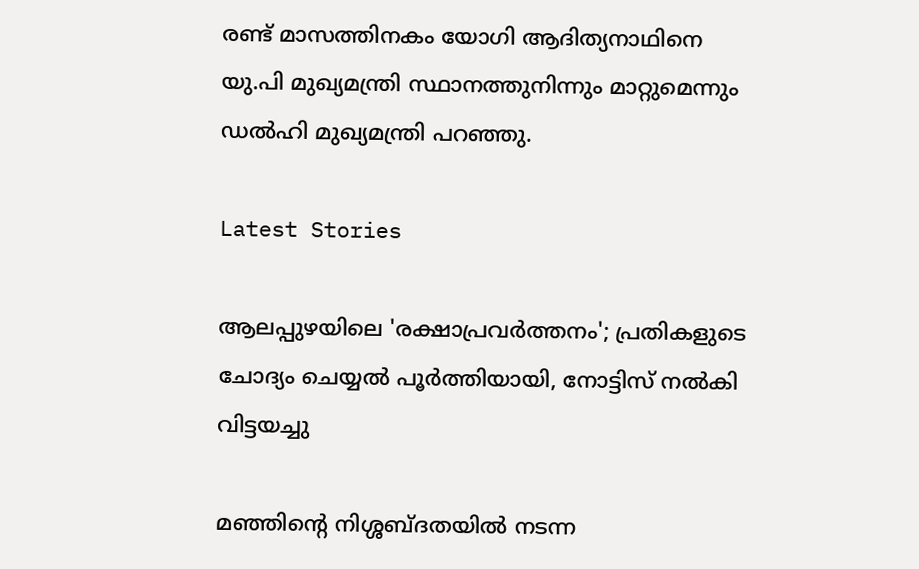രണ്ട് മാസത്തിനകം യോഗി ആദിത്യനാഥിനെ യു.പി മുഖ്യമന്ത്രി സ്ഥാനത്തുനിന്നും മാറ്റുമെന്നും ഡല്‍ഹി മുഖ്യമന്ത്രി പറഞ്ഞു.

Latest Stories

ആലപ്പുഴയിലെ 'രക്ഷാപ്രവർത്തനം'; പ്രതികളുടെ ചോദ്യം ചെയ്യൽ പൂർത്തിയായി, നോട്ടിസ് നൽകി വിട്ടയച്ചു

മഞ്ഞിന്റെ നിശ്ശബ്ദതയിൽ നടന്ന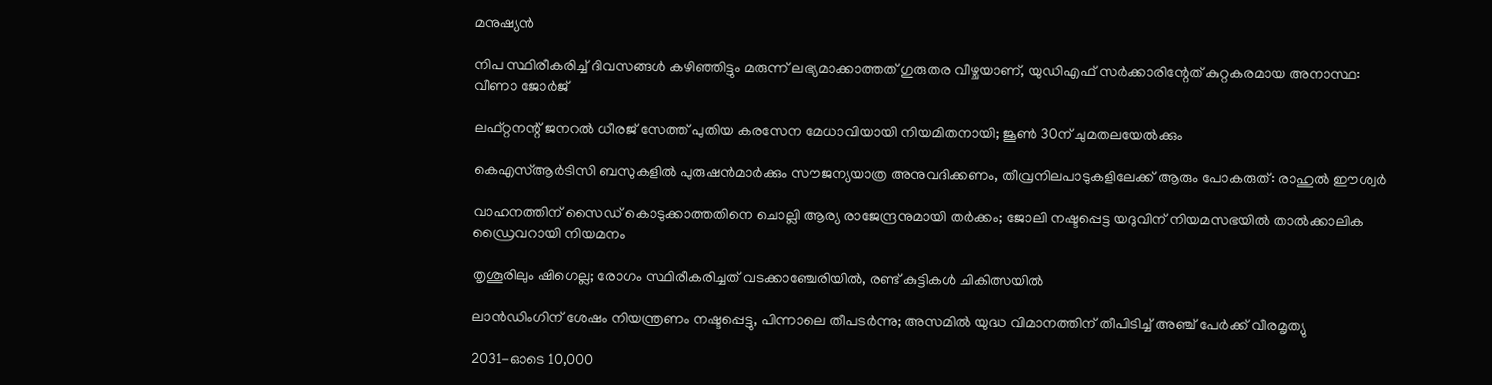മനുഷ്യൻ

നിപ സ്ഥിരീകരിച്ച് ദിവസങ്ങൾ കഴിഞ്ഞിട്ടും മരുന്ന് ലഭ്യമാക്കാത്തത് ഗുരുതര വീഴ്ചയാണ്, യുഡിഎഫ് സർക്കാരിന്റേത് കുറ്റകരമായ അനാസ്ഥ: വീണാ ജോർജ്

ലഫ്റ്റനന്റ് ജനറൽ ധീരജ് സേത്ത് പുതിയ കരസേന മേധാവിയായി നിയമിതനായി; ജൂൺ 30ന് ചുമതലയേൽക്കും

കെഎസ്ആർടിസി ബസുകളിൽ പുരുഷൻമാർക്കും സൗജന്യയാത്ര അനുവദിക്കണം, തീവ്രനിലപാടുകളിലേക്ക് ആരും പോകരുത്: രാഹുൽ ഈശ്വർ

വാഹനത്തിന് സൈഡ് കൊടുക്കാത്തതിനെ ചൊല്ലി ആര്യ രാജേന്ദ്രനുമായി തർക്കം; ജോലി നഷ്ടപ്പെട്ട യദുവിന് നിയമസഭയിൽ താൽക്കാലിക ഡ്രൈവറായി നിയമനം

തൃശൂരിലും ഷിഗെല്ല; രോഗം സ്ഥിരീകരിച്ചത് വടക്കാഞ്ചേരിയിൽ, രണ്ട് കുട്ടികൾ ചികിത്സയിൽ

ലാൻഡിംഗിന് ശേഷം നിയന്ത്രണം നഷ്ടപ്പെട്ടു, പിന്നാലെ തീപടർന്നു; അസമിൽ യുദ്ധ വിമാനത്തിന് തീപിടിച്ച് അഞ്ച് പേർക്ക് വീരമൃത്യു

2031-ഓടെ 10,000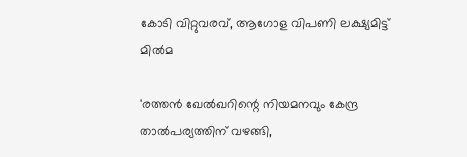കോടി വിറ്റുവരവ്, ആഗോള വിപണി ലക്ഷ്യമിട്ട് മിൽമ

'രത്തൻ ഖേൽഖറിന്റെ നിയമനവും കേന്ദ്ര താൽപര്യത്തിന് വഴങ്ങി,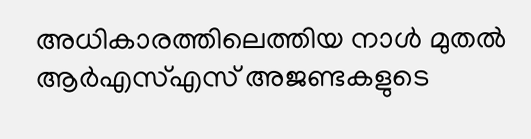അധികാരത്തിലെത്തിയ നാൾ മുതൽ ആർഎസ്എസ് അജണ്ടകളുടെ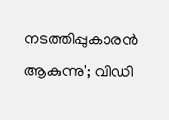നടത്തിപ്പുകാരൻ ആകുന്നു'; വിഡി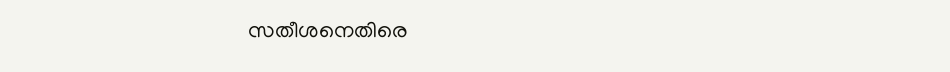സതീശനെതിരെ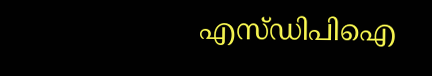എസ്ഡിപിഐ